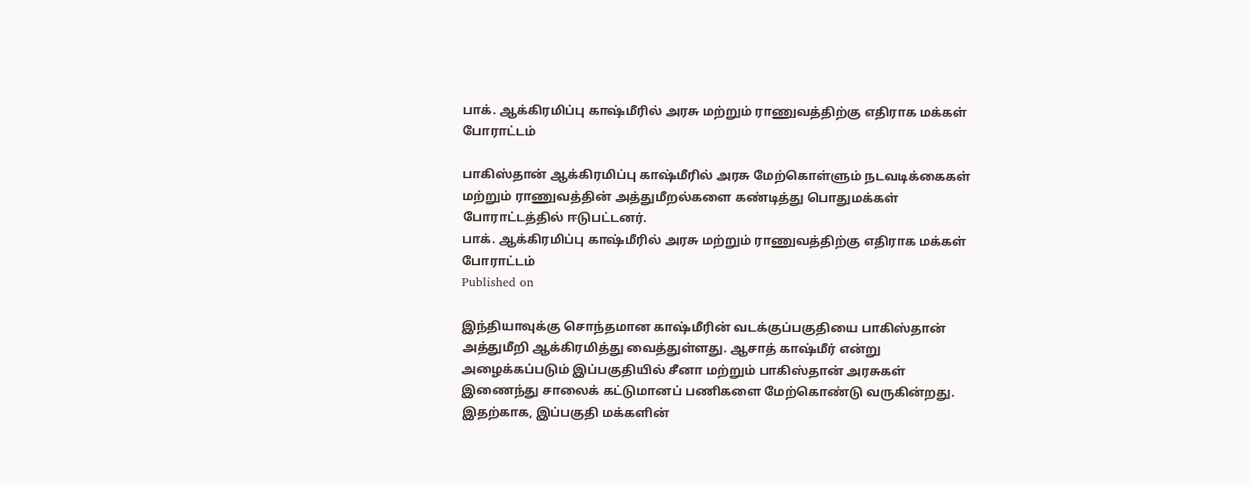பாக். ஆக்கிரமிப்பு காஷ்மீரில் அரசு மற்றும் ராணுவத்திற்கு எதிராக மக்கள் போராட்டம்

பாகிஸ்தான் ஆக்கிரமிப்பு காஷ்மீரில் அரசு மேற்கொள்ளும் நடவடிக்கைகள் மற்றும் ராணுவத்தின் அத்துமீறல்களை கண்டித்து பொதுமக்கள் போராட்டத்தில் ஈடுபட்டனர்.
பாக். ஆக்கிரமிப்பு காஷ்மீரில் அரசு மற்றும் ராணுவத்திற்கு எதிராக மக்கள் போராட்டம்
Published on

இந்தியாவுக்கு சொந்தமான காஷ்மீரின் வடக்குப்பகுதியை பாகிஸ்தான் அத்துமீறி ஆக்கிரமித்து வைத்துள்ளது. ஆசாத் காஷ்மீர் என்று அழைக்கப்படும் இப்பகுதியில் சீனா மற்றும் பாகிஸ்தான் அரசுகள் இணைந்து சாலைக் கட்டுமானப் பணிகளை மேற்கொண்டு வருகின்றது. இதற்காக, இப்பகுதி மக்களின்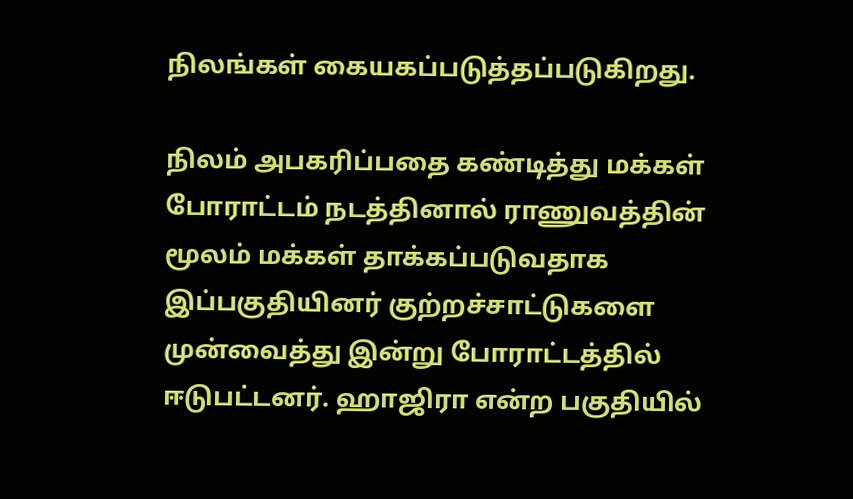நிலங்கள் கையகப்படுத்தப்படுகிறது.

நிலம் அபகரிப்பதை கண்டித்து மக்கள் போராட்டம் நடத்தினால் ராணுவத்தின் மூலம் மக்கள் தாக்கப்படுவதாக இப்பகுதியினர் குற்றச்சாட்டுகளை முன்வைத்து இன்று போராட்டத்தில் ஈடுபட்டனர். ஹாஜிரா என்ற பகுதியில்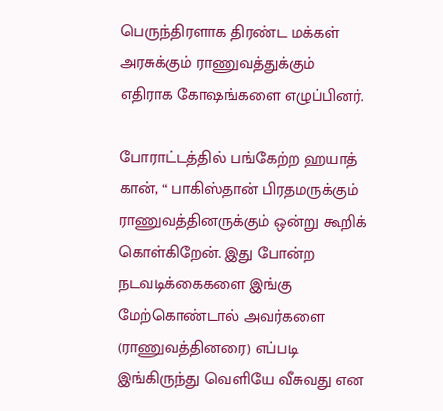பெருந்திரளாக திரண்ட மக்கள் அரசுக்கும் ராணுவத்துக்கும் எதிராக கோஷங்களை எழுப்பினர்.

போராட்டத்தில் பங்கேற்ற ஹயாத் கான், “ பாகிஸ்தான் பிரதமருக்கும் ராணுவத்தினருக்கும் ஒன்று கூறிக் கொள்கிறேன். இது போன்ற நடவடிக்கைகளை இங்கு மேற்கொண்டால் அவர்களை (ராணுவத்தினரை) எப்படி இங்கிருந்து வெளியே வீசுவது என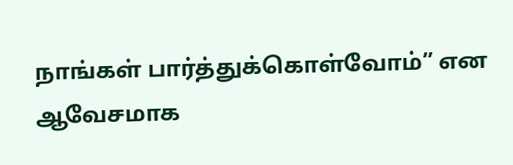நாங்கள் பார்த்துக்கொள்வோம்” என ஆவேசமாக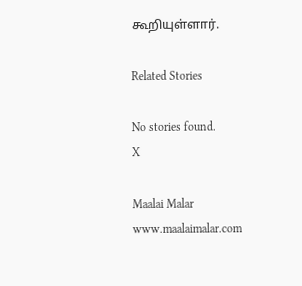கூறியுள்ளார்.

Related Stories

No stories found.
X

Maalai Malar
www.maalaimalar.com